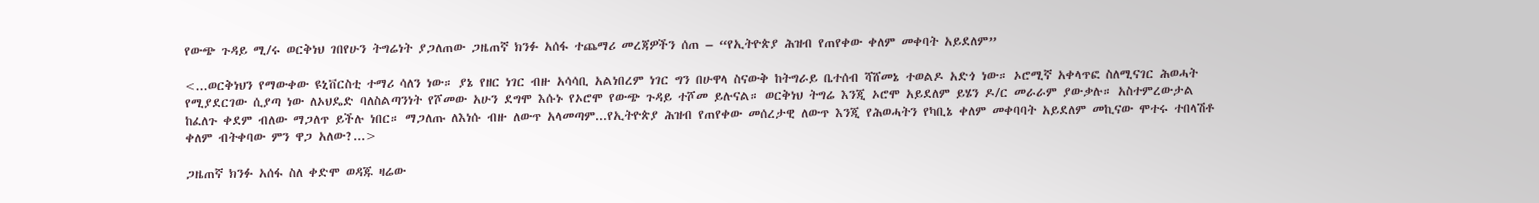የውጭ ጉዳይ ሚ/ሩ ወርቅነህ ገበየሁን ትግሬነት ያጋለጠው ጋዜጠኛ ክንፉ አሰፋ ተጨማሪ መረጃዎችን ሰጠ – “የኢትዮጵያ ሕዝብ የጠየቀው ቀለም መቀባት አይደለም”

<...ወርቅነህን የማውቀው ዩኒቨርስቲ ተማሪ ሳለን ነው። ያኔ የዘር ነገር ብዙ አሳሳቢ አልነበረም ነገር ግን በሁዋላ ስናውቅ ከትግራይ ቤተሰብ ሻሸመኔ ተወልዶ አድጎ ነው። ኦሮሚኛ አቀላጥፎ ስለሚናገር ሕወሓት የሚያደርገው ሲያጣ ነው ለኦህዴድ ባለስልጣንነት የሾመው አሁን ደግሞ እሱኑ የኦሮሞ የውጭ ጉዳይ ተሾመ ይሉናል። ወርቅነህ ትግሬ እንጂ ኦሮሞ አይደለም ይሄን ዶ/ር መራራም ያውቃሉ። አስተምረውታል ከፈለጉ ቀደም ብለው ማጋለጥ ይችሉ ነበር። ማጋለጡ ለእነሱ ብዙ ለውጥ አላመጣም...የኢትዮጵያ ሕዝብ የጠየቀው መሰረታዊ ለውጥ እንጂ የሕወሓትን የካቢኔ ቀለም መቀባባት አይደለም መኪናው ሞተሩ ተበላሽቶ ቀለም ብትቀባው ምን ዋጋ አለው?...>

ጋዜጠኛ ክንፉ አሰፋ ስለ ቀድሞ ወዳጁ ዛሬው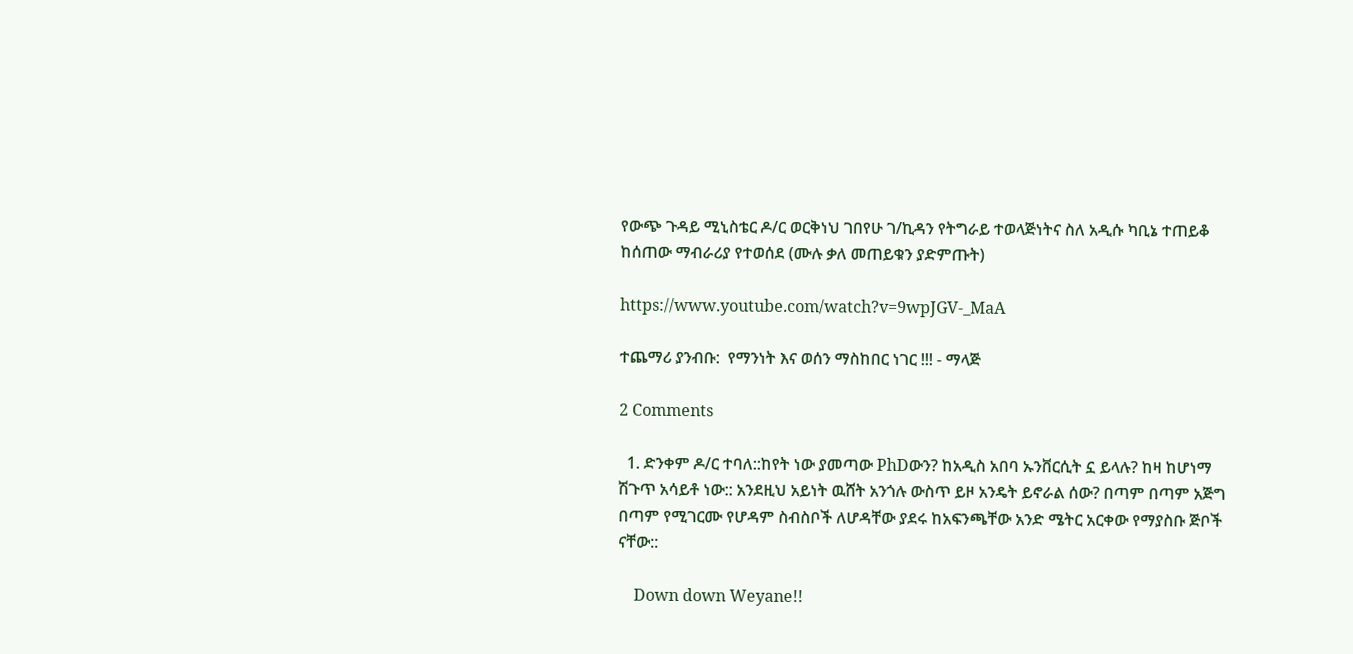የውጭ ጉዳይ ሚኒስቴር ዶ/ር ወርቅነህ ገበየሁ ገ/ኪዳን የትግራይ ተወላጅነትና ስለ አዲሱ ካቢኔ ተጠይቆ ከሰጠው ማብራሪያ የተወሰደ (ሙሉ ቃለ መጠይቁን ያድምጡት)

https://www.youtube.com/watch?v=9wpJGV-_MaA

ተጨማሪ ያንብቡ:  የማንነት እና ወሰን ማስከበር ነገር !!! - ማላጅ

2 Comments

  1. ድንቀም ዶ/ር ተባለ::ከየት ነው ያመጣው PhDውን? ከአዲስ አበባ ኡንቨርሲት ኗ ይላሉ? ከዛ ከሆነማ ሽጉጥ አሳይቶ ነው:: አንደዚህ አይነት ዉሸት አንጎሉ ውስጥ ይዞ አንዴት ይኖራል ሰው? በጣም በጣም አጅግ በጣም የሚገርሙ የሆዳም ስብስቦች ለሆዳቸው ያደሩ ከአፍንጫቸው አንድ ሜትር አርቀው የማያስቡ ጅቦች ናቸው::

    Down down Weyane!!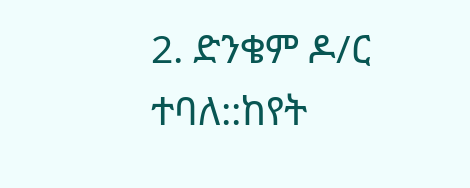2. ድንቄም ዶ/ር ተባለ::ከየት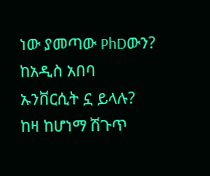ነው ያመጣው PhDውን? ከአዲስ አበባ ኡንቨርሲት ኗ ይላሉ? ከዛ ከሆነማ ሽጉጥ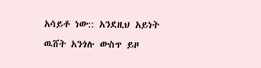አሳይቶ ነው:: አንደዚህ አይነት ዉሸት አንጎሉ ውስጥ ይዞ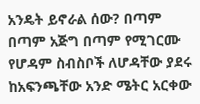አንዴት ይኖራል ሰው? በጣም በጣም አጅግ በጣም የሚገርሙ የሆዳም ስብስቦች ለሆዳቸው ያደሩ ከአፍንጫቸው አንድ ሜትር አርቀው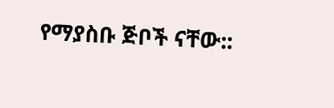የማያስቡ ጅቦች ናቸው::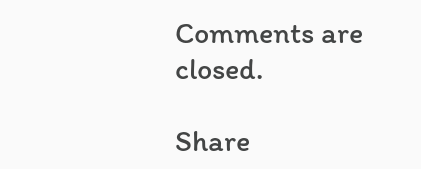Comments are closed.

Share